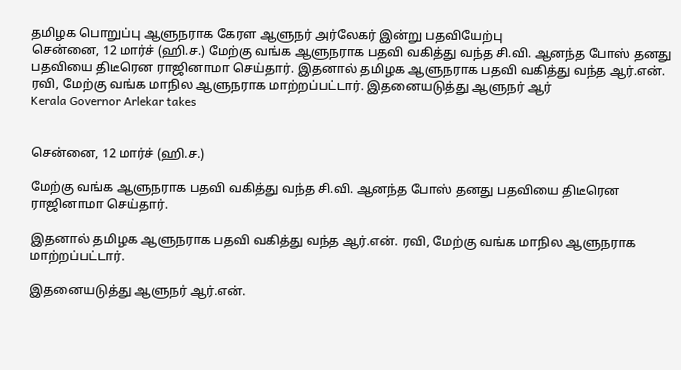தமிழக பொறுப்பு ஆளுநராக கேரள ஆளுநர் அர்லேகர் இன்று பதவியேற்பு
சென்னை, 12 மார்ச் (ஹி.ச.) மேற்கு வங்க ஆளுநராக பதவி வகித்து வந்த சி.வி. ஆனந்த போஸ் தனது பதவியை திடீரென ராஜினாமா செய்தார். இதனால் தமிழக ஆளுநராக பதவி வகித்து வந்த ஆர்.என். ரவி, மேற்கு வங்க மாநில ஆளுநராக மாற்றப்பட்டார். இதனையடுத்து ஆளுநர் ஆர்
Kerala Governor Arlekar takes


சென்னை, 12 மார்ச் (ஹி.ச.)

மேற்கு வங்க ஆளுநராக பதவி வகித்து வந்த சி.வி. ஆனந்த போஸ் தனது பதவியை திடீரென ராஜினாமா செய்தார்.

இதனால் தமிழக ஆளுநராக பதவி வகித்து வந்த ஆர்.என். ரவி, மேற்கு வங்க மாநில ஆளுநராக மாற்றப்பட்டார்.

இதனையடுத்து ஆளுநர் ஆர்.என்.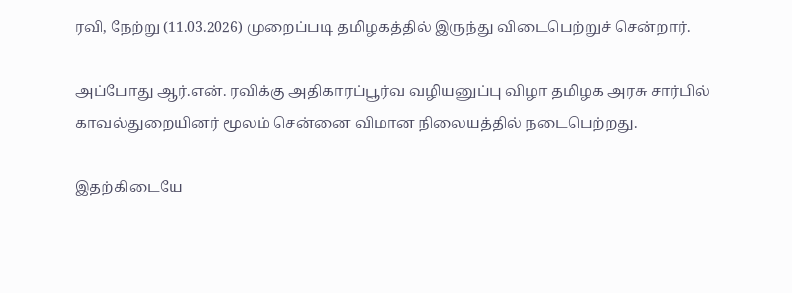ரவி, நேற்று (11.03.2026) முறைப்படி தமிழகத்தில் இருந்து விடைபெற்றுச் சென்றார்.

அப்போது ஆர்.என். ரவிக்கு அதிகாரப்பூர்வ வழியனுப்பு விழா தமிழக அரசு சார்பில் காவல்துறையினர் மூலம் சென்னை விமான நிலையத்தில் நடைபெற்றது.

இதற்கிடையே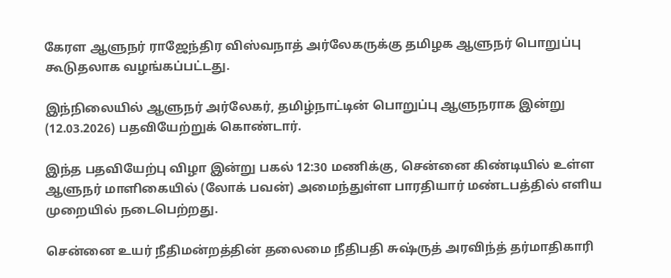கேரள ஆளுநர் ராஜேந்திர விஸ்வநாத் அர்லேகருக்கு தமிழக ஆளுநர் பொறுப்பு கூடுதலாக வழங்கப்பட்டது.

இந்நிலையில் ஆளுநர் அர்லேகர், தமிழ்நாட்டின் பொறுப்பு ஆளுநராக இன்று (12.03.2026) பதவியேற்றுக் கொண்டார்.

இந்த பதவியேற்பு விழா இன்று பகல் 12:30 மணிக்கு, சென்னை கிண்டியில் உள்ள ஆளுநர் மாளிகையில் (லோக் பவன்) அமைந்துள்ள பாரதியார் மண்டபத்தில் எளிய முறையில் நடைபெற்றது.

சென்னை உயர் நீதிமன்றத்தின் தலைமை நீதிபதி சுஷ்ருத் அரவிந்த் தர்மாதிகாரி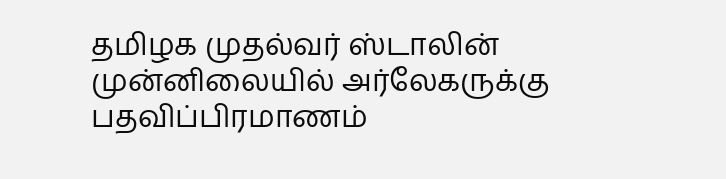தமிழக முதல்வர் ஸ்டாலின் முன்னிலையில் அர்லேகருக்கு பதவிப்பிரமாணம்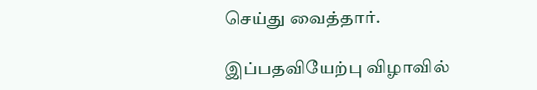செய்து வைத்தார்.

இப்பதவியேற்பு விழாவில்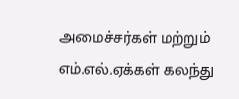அமைச்சர்கள் மற்றும் எம்.எல்.ஏக்கள் கலந்து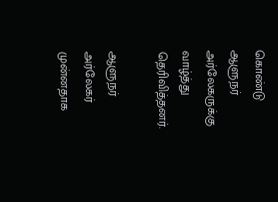கொண்டு ஆளுநர் அர்லேகருக்கு வாழ்த்து தெரிவித்தனர்.

ஆளுநர் அர்லேகர் முன்னதாக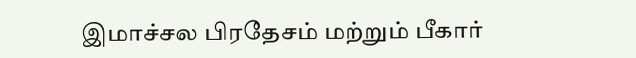இமாச்சல பிரதேசம் மற்றும் பீகார்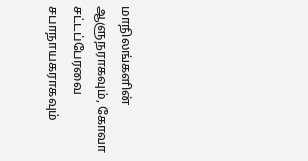மாநிலங்களின் ஆளுநராகவும், கோவா சட்டப்பேரவை சபாநாயகராகவும்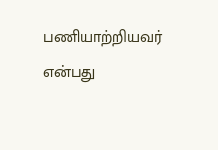பணியாற்றியவர் என்பது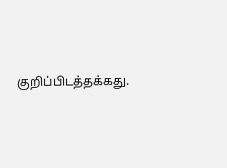குறிப்பிடத்தக்கது.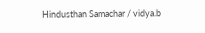Hindusthan Samachar / vidya.b